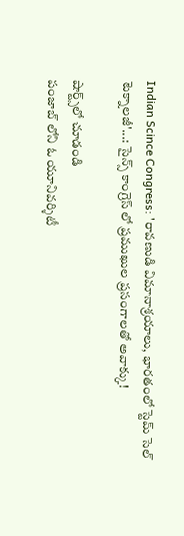Indian Scince Congress: 'రావణుడి విమానాశ్రయాలు, భారతంలో స్టెమ్ సెల్ టెక్నాలజీ'...: సైన్స్ కాంగ్రెస్ లో ప్రముఖుల ప్రసంగాలతో అవాక్కు!

షార్ట్స్‌లో చూడండి
పంజాబ్ లోని ఓ యూనివర్శిటీ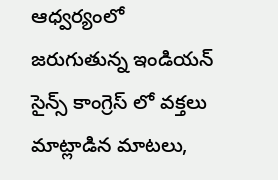ఆధ్వర్యంలో జరుగుతున్న ఇండియన్ సైన్స్ కాంగ్రెస్ లో వక్తలు మాట్లాడిన మాటలు,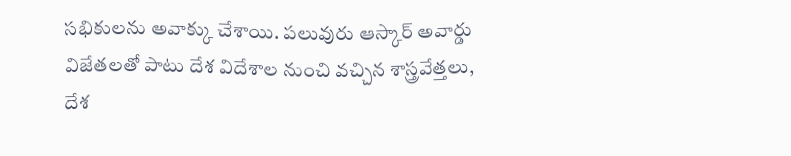సభికులను అవాక్కు చేశాయి. పలువురు ఆస్కార్ అవార్డు విజేతలతో పాటు దేశ విదేశాల నుంచి వచ్చిన శాస్త్రవేత్తలు, దేశ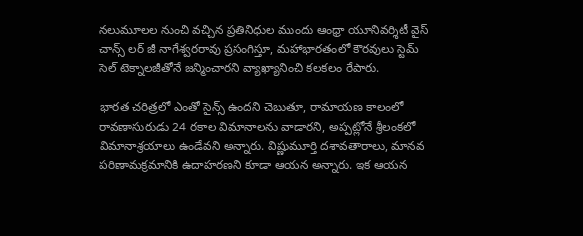నలుమూలల నుంచి వచ్చిన ప్రతినిధుల ముందు ఆంధ్రా యూనివర్శిటీ వైస్ చాన్స్ లర్ జీ నాగేశ్వరరావు ప్రసంగిస్తూ, మహాభారతంలో కౌరవులు స్టెమ్ సెల్ టెక్నాలజీతోనే జన్మించారని వ్యాఖ్యానించి కలకలం రేపారు.

భారత చరిత్రలో ఎంతో సైన్స్ ఉందని చెబుతూ, రామాయణ కాలంలో రావణాసురుడు 24 రకాల విమానాలను వాడారని, అప్పట్లోనే శ్రీలంకలో విమానాశ్రయాలు ఉండేవని అన్నారు. విష్ణుమూర్తి దశావతారాలు, మానవ పరిణామక్రమానికి ఉదాహరణని కూడా ఆయన అన్నారు. ఇక ఆయన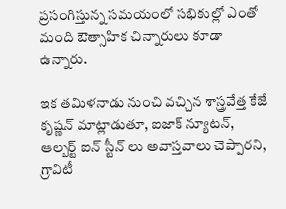ప్రసంగిస్తున్న సమయంలో సభికుల్లో ఎంతో మంది ఔత్సాహిక చిన్నారులు కూడా ఉన్నారు.

ఇక తమిళనాడు నుంచి వచ్చిన శాస్త్రవేత్త కేజే కృష్ణన్ మాట్లాడుతూ, ఐజాక్ న్యూటన్, ఆల్బర్ట్ ఐన్ స్టీన్ లు అవాస్తవాలు చెప్పారని, గ్రావిటీ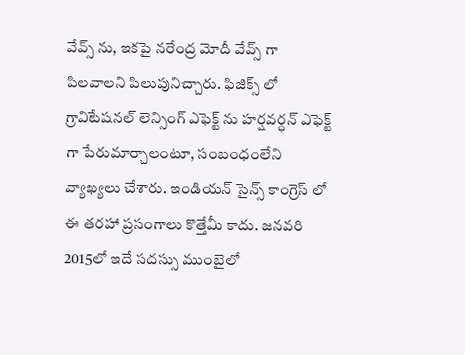వేవ్స్ ను, ఇకపై నరేంద్ర మోదీ వేవ్స్ గా పిలవాలని పిలుపునిచ్చారు. ఫిజిక్స్ లో గ్రావిటేషనల్ లెన్సింగ్ ఎఫెక్ట్ ను హర్షవర్ధన్ ఎఫెక్ట్ గా పేరుమార్చాలంటూ, సంబంధంలేని వ్యాఖ్యలు చేశారు. ఇండియన్ సైన్స్ కాంగ్రెస్ లో ఈ తరహా ప్రసంగాలు కొత్తేమీ కాదు. జనవరి 2015లో ఇదే సదస్సు ముంబైలో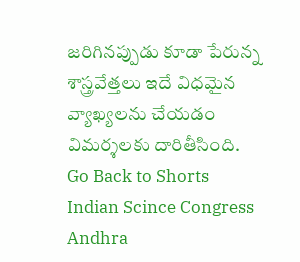జరిగినప్పుడు కూడా పేరున్న శాస్త్రవేత్తలు ఇదే విధమైన వ్యాఖ్యలను చేయడం విమర్శలకు దారితీసింది.
Go Back to Shorts
Indian Scince Congress
Andhra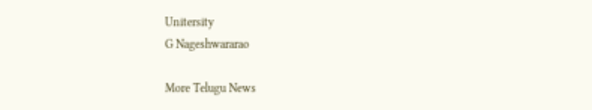Unitersity
G Nageshwararao

More Telugu News